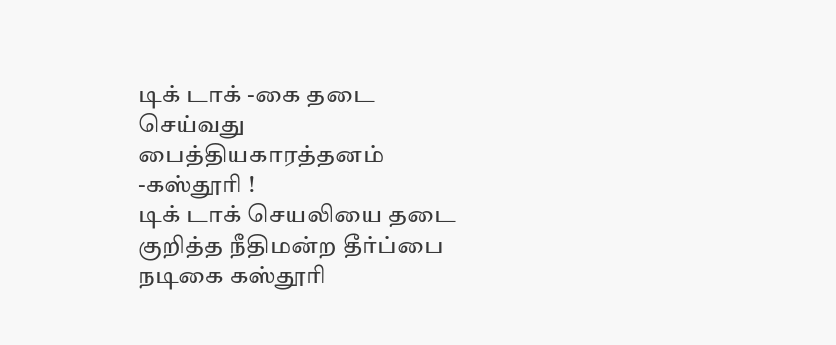டிக் டாக் -கை தடை செய்வது பைத்தியகாரத்தனம் -கஸ்தூரி !
டிக் டாக் செயலியை தடை குறித்த நீதிமன்ற தீர்ப்பை நடிகை கஸ்தூரி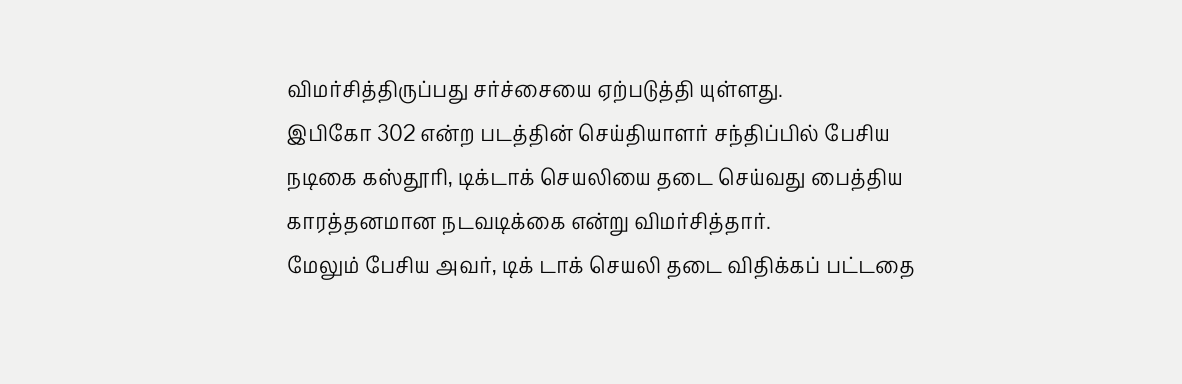விமர்சித்திருப்பது சர்ச்சையை ஏற்படுத்தி யுள்ளது.
இபிகோ 302 என்ற படத்தின் செய்தியாளர் சந்திப்பில் பேசிய நடிகை கஸ்தூரி, டிக்டாக் செயலியை தடை செய்வது பைத்திய காரத்தனமான நடவடிக்கை என்று விமர்சித்தார்.
மேலும் பேசிய அவர், டிக் டாக் செயலி தடை விதிக்கப் பட்டதை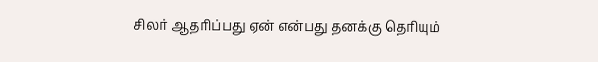சிலர் ஆதரிப்பது ஏன் என்பது தனக்கு தெரியும்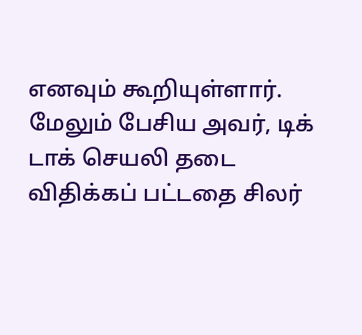எனவும் கூறியுள்ளார்.
மேலும் பேசிய அவர், டிக் டாக் செயலி தடை விதிக்கப் பட்டதை சிலர்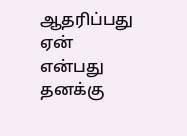ஆதரிப்பது ஏன் என்பது தனக்கு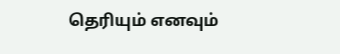தெரியும் எனவும்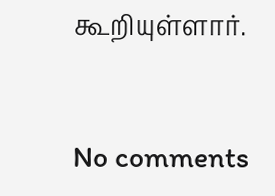கூறியுள்ளார்.



No comments